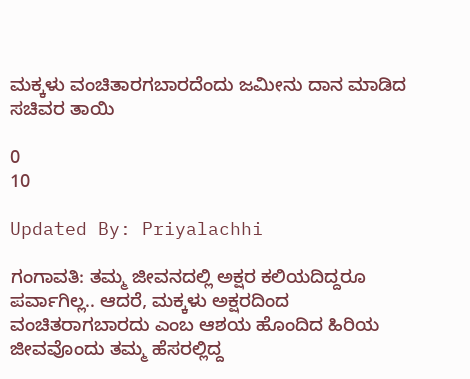ಮಕ್ಕಳು ವಂಚಿತಾರಗಬಾರದೆಂದು ಜಮೀನು ದಾನ ಮಾಡಿದ ಸಚಿವರ ತಾಯಿ

0
10

Updated By: Priyalachhi

ಗಂಗಾವತಿ: ತಮ್ಮ ಜೀವನದಲ್ಲಿ ಅಕ್ಷರ ಕಲಿಯದಿದ್ದರೂ ಪರ್ವಾಗಿಲ್ಲ.. ಆದರೆ, ಮಕ್ಕಳು ಅಕ್ಷರದಿಂದ ವಂಚಿತರಾಗಬಾರದು ಎಂಬ ಆಶಯ ಹೊಂದಿದ ಹಿರಿಯ ಜೀವವೊಂದು ತಮ್ಮ ಹೆಸರಲ್ಲಿದ್ದ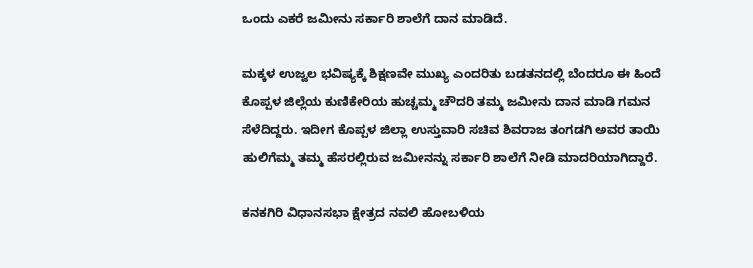ಒಂದು ಎಕರೆ ಜಮೀನು ಸರ್ಕಾರಿ ಶಾಲೆಗೆ ದಾನ ಮಾಡಿದೆ.

ಮಕ್ಕಳ ಉಜ್ವಲ ಭವಿಷ್ಯಕ್ಕೆ ಶಿಕ್ಷಣವೇ ಮುಖ್ಯ ಎಂದರಿತು ಬಡತನದಲ್ಲಿ ಬೆಂದರೂ ಈ ಹಿಂದೆ ಕೊಪ್ಪಳ ಜಿಲ್ಲೆಯ ಕುಣಿಕೇರಿಯ ಹುಚ್ಚಮ್ಮ ಚೌದರಿ ತಮ್ಮ ಜಮೀನು ದಾನ ಮಾಡಿ ಗಮನ ಸೆಳೆದಿದ್ದರು. ಇದೀಗ ಕೊಪ್ಪಳ ಜಿಲ್ಲಾ ಉಸ್ತುವಾರಿ ಸಚಿವ ಶಿವರಾಜ ತಂಗಡಗಿ ಅವರ ತಾಯಿ ಹುಲಿಗೆಮ್ಮ ತಮ್ಮ ಹೆಸರಲ್ಲಿರುವ ಜಮೀನನ್ನು ಸರ್ಕಾರಿ ಶಾಲೆಗೆ ನೀಡಿ ಮಾದರಿಯಾಗಿದ್ದಾರೆ.

ಕನಕಗಿರಿ ವಿಧಾನಸಭಾ ಕ್ಷೇತ್ರದ ನವಲಿ ಹೋಬಳಿಯ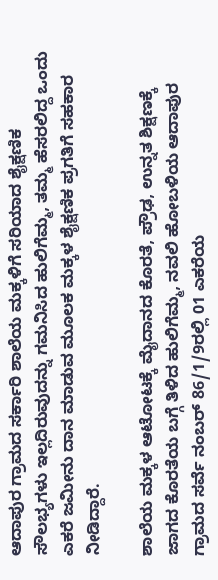ಆದಾಪುರ ಗ್ರಾಮದ ಸರ್ಕಾರಿ ಶಾಲೆಯ ಮಕ್ಕಳಿಗೆ ಸರಿಯಾದ ಶೈಕ್ಷಣಿಕ ಸೌಲಭ್ಯಗಳು ಇಲ್ಲದಿರುವುದನ್ನು ಗಮನಿಸಿದ ಹುಲಿಗೆಮ್ಮ, ತಮ್ಮ ಹೆಸರಲಿದ್ದ ಒಂದು ಎಕರೆ ಜಮೀನು ದಾನ ಮಾಡುವ ಮೂಲಕ ಮಕ್ಕಳ ಶೈಕ್ಷಣಿಕ ಪ್ರಗತಿಗೆ ಸಹಕಾರ ನೀಡಿದ್ದಾರೆ.

ಶಾಲೆಯ ಮಕ್ಕಳ ಆಟೋಟಕ್ಕೆ ಮೈದಾನದ ಕೊರತೆ, ಪ್ರೌಢ, ಉನ್ನತ ಶಿಕ್ಷಣಕ್ಕೆ ಜಾಗದ ಕೊರತೆಯ ಬಗ್ಗೆ ತಿಳಿದ ಹುಲಿಗೆಮ್ಮ, ನವಲಿ ಹೋಬಳಿಯ ಆದಾಪುರ ಗ್ರಾಮದ ಸರ್ವೆ ನಂಬರ್ 86/1/9ರಲ್ಲಿ 01 ಎಕರೆಯ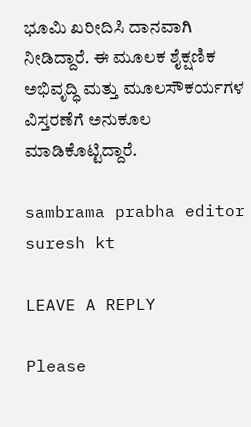ಭೂಮಿ ಖರೀದಿಸಿ ದಾನವಾಗಿ ನೀಡಿದ್ದಾರೆ. ಈ ಮೂಲಕ ಶೈಕ್ಷಣಿಕ ಅಭಿವೃದ್ಧಿ ಮತ್ತು ಮೂಲಸೌಕರ್ಯಗಳ ವಿಸ್ತರಣೆಗೆ ಅನುಕೂಲ ಮಾಡಿಕೊಟ್ಟಿದ್ದಾರೆ.

sambrama prabha editor suresh kt

LEAVE A REPLY

Please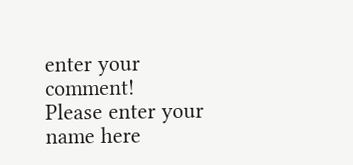enter your comment!
Please enter your name here